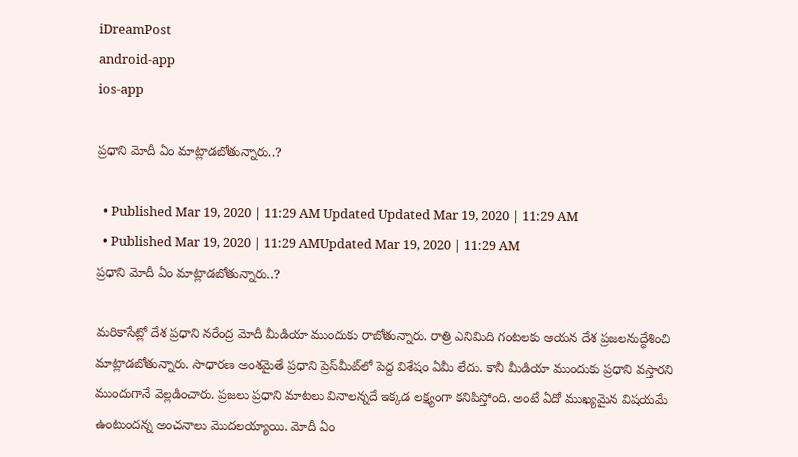iDreamPost
android-app
ios-app

ప్రధాని మోదీ ఏం మాట్లాడబోతున్నారు..?

  • Published Mar 19, 2020 | 11:29 AM Updated Updated Mar 19, 2020 | 11:29 AM
  • Published Mar 19, 2020 | 11:29 AMUpdated Mar 19, 2020 | 11:29 AM
ప్రధాని మోదీ ఏం మాట్లాడబోతున్నారు..?

మరికాసేట్లో దేశ ప్రధాని నరేంద్ర మోదీ మీడియా ముందుకు రాబోతున్నారు. రాత్రి ఎనిమిది గంటలకు ఆయన దేశ ప్రజలనుద్ధేశించి మాట్లాడబోతున్నారు. సాధారణ అంశమైతే ప్రధాని ప్రెస్‌మీట్‌లో పెద్ద విశేషం ఏమీ లేదు. కానీ మీడియా ముందుకు ప్రధాని వస్తారని ముందుగానే వెల్లడించారు. ప్రజలు ప్రధాని మాటలు వినాలన్నదే ఇక్కడ లక్ష్యంగా కనిపిస్తోంది. అంటే ఏదో ముఖ్యమైన విషయమే ఉంటుందన్న అంచనాలు మొదలయ్యాయి. మోదీ ఏం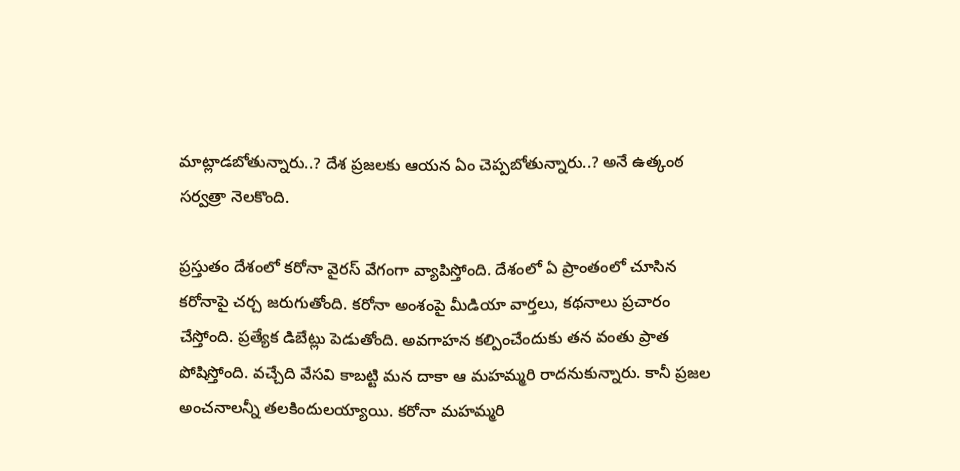మాట్లాడబోతున్నారు..? దేశ ప్రజలకు ఆయన ఏం చెప్పబోతున్నారు..? అనే ఉత్కంఠ సర్వత్రా నెలకొంది.

ప్రస్తుతం దేశంలో కరోనా వైరస్‌ వేగంగా వ్యాపిస్తోంది. దేశంలో ఏ ప్రాంతంలో చూసిన కరోనాపై చర్చ జరుగుతోంది. కరోనా అంశంపై మీడియా వార్తలు, కథనాలు ప్రచారం చేస్తోంది. ప్రత్యేక డిబేట్లు పెడుతోంది. అవగాహన కల్పించేందుకు తన వంతు ప్రాత పోషిస్తోంది. వచ్చేది వేసవి కాబట్టి మన దాకా ఆ మహమ్మరి రాదనుకున్నారు. కానీ ప్రజల అంచనాలన్నీ తలకిందులయ్యాయి. కరోనా మహమ్మరి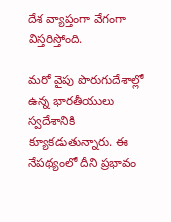దేశ వ్యాప్తంగా వేగంగా విస్తరిస్తోంది.

మరో వైపు పొరుగుదేశాల్లో ఉన్న భారతీయులు స్వదేశానికి క్యూకడుతున్నారు. ఈ నేపథ్యంలో దీని ప్రభావం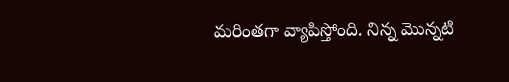మరింతగా వ్యాపిస్తోంది. నిన్న మొన్నటి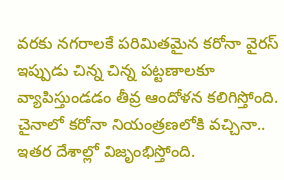వరకు నగరాలకే పరిమితమైన కరోనా వైరస్‌ ఇప్పుడు చిన్న చిన్న పట్టణాలకూ వ్యాపిస్తుండడం తీవ్ర ఆందోళన కలిగిస్తోంది. చైనాలో కరోనా నియంత్రణలోకి వచ్చినా.. ఇతర దేశాల్లో విజృంభిస్తోంది.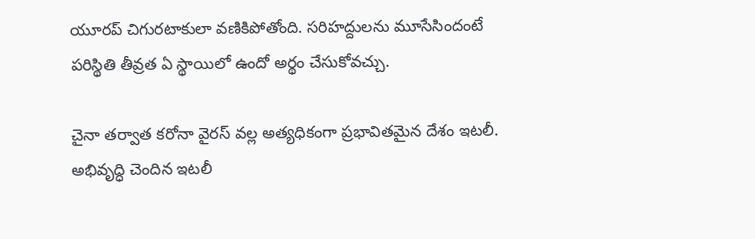యూరప్‌ చిగురటాకులా వణికిపోతోంది. సరిహద్దులను మూసేసిందంటే పరిస్థితి తీవ్రత ఏ స్థాయిలో ఉందో అర్థం చేసుకోవచ్చు.

చైనా తర్వాత కరోనా వైరస్‌ వల్ల అత్యధికంగా ప్రభావితమైన దేశం ఇటలీ. అభివృద్ధి చెందిన ఇటలీ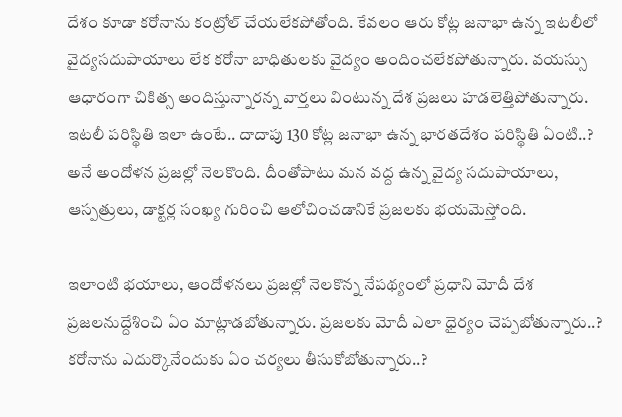దేశం కూడా కరోనాను కంట్రోల్‌ చేయలేకపోతోంది. కేవలం ఆరు కోట్ల జనాభా ఉన్న ఇటలీలో వైద్యసదుపాయాలు లేక కరోనా బాధితులకు వైద్యం అందించలేకపోతున్నారు. వయస్సు ఆధారంగా చికిత్స అందిస్తున్నారన్న వార్తలు వింటున్న దేశ ప్రజలు హడలెత్తిపోతున్నారు. ఇటలీ పరిస్థితి ఇలా ఉంటే.. దాదాపు 130 కోట్ల జనాభా ఉన్న భారతదేశం పరిస్థితి ఏంటి..? అనే అందోళన ప్రజల్లో నెలకొంది. దీంతోపాటు మన వద్ద ఉన్న వైద్య సదుపాయాలు, ఆస్పత్రులు, డాక్టర్ల సంఖ్య గురించి ఆలోచించడానికే ప్రజలకు భయమెస్తోంది.

ఇలాంటి భయాలు, ఆందోళనలు ప్రజల్లో నెలకొన్న నేపథ్యంలో ప్రధాని మోదీ దేశ ప్రజలనుద్దేశించి ఏం మాట్లాడబోతున్నారు. ప్రజలకు మోదీ ఎలా ధైర్యం చెప్పబోతున్నారు..? కరోనాను ఎదుర్కొనేందుకు ఏం చర్యలు తీసుకోబోతున్నారు..?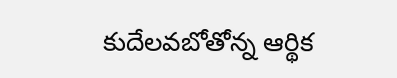కుదేలవబోతోన్న ఆర్థిక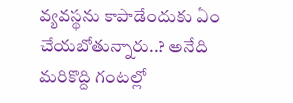వ్యవస్థను కాపాడేందుకు ఏం చేయబోతున్నారు..? అనేది మరికొద్ది గంటల్లో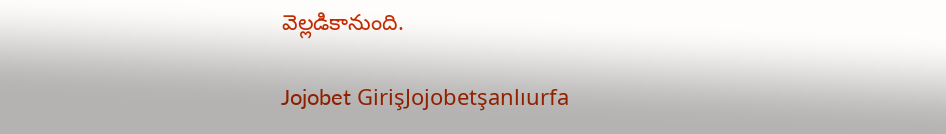వెల్లడికానుంది.

Jojobet GirişJojobetşanlıurfa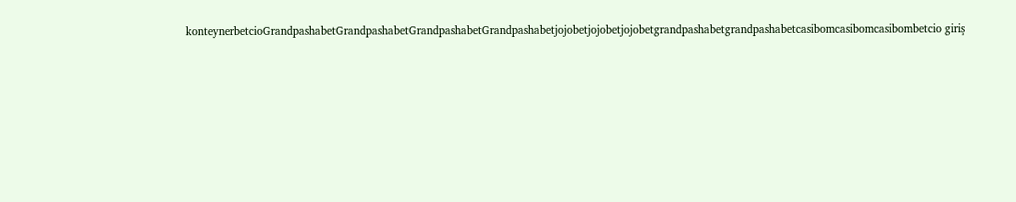konteynerbetcioGrandpashabetGrandpashabetGrandpashabetGrandpashabetjojobetjojobetjojobetgrandpashabetgrandpashabetcasibomcasibomcasibombetcio giriş